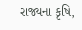રાજ્યના કૃષિ,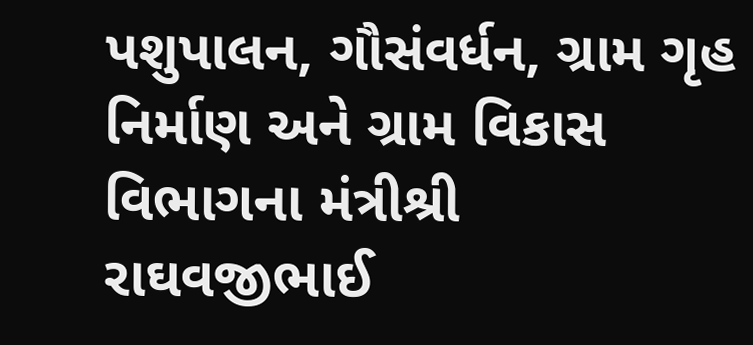પશુપાલન, ગૌસંવર્ધન, ગ્રામ ગૃહ નિર્માણ અને ગ્રામ વિકાસ વિભાગના મંત્રીશ્રી
રાઘવજીભાઈ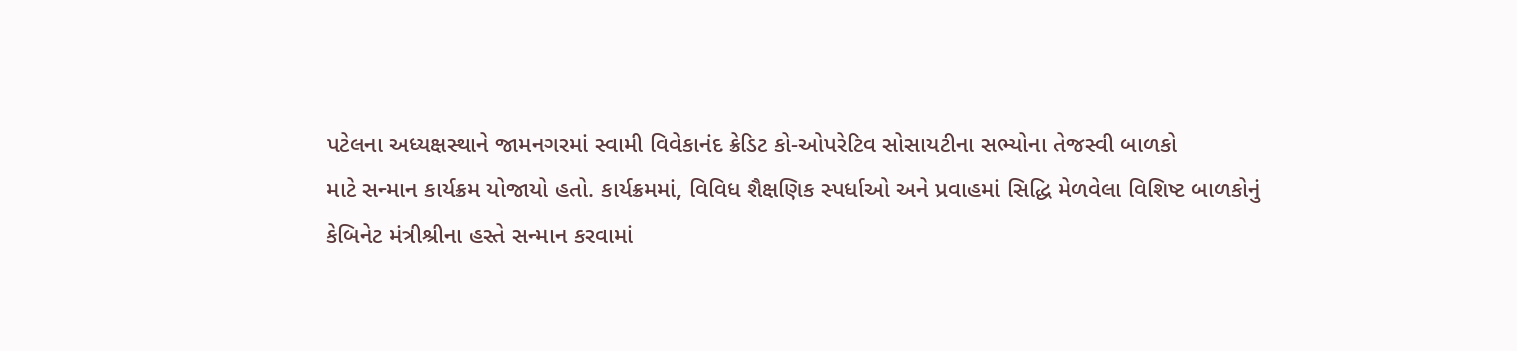પટેલના અધ્યક્ષસ્થાને જામનગરમાં સ્વામી વિવેકાનંદ ક્રેડિટ કો-ઓપરેટિવ સોસાયટીના સભ્યોના તેજસ્વી બાળકો
માટે સન્માન કાર્યક્રમ યોજાયો હતો. કાર્યક્રમમાં, વિવિધ શૈક્ષણિક સ્પર્ધાઓ અને પ્રવાહમાં સિદ્ધિ મેળવેલા વિશિષ્ટ બાળકોનું
કેબિનેટ મંત્રીશ્રીના હસ્તે સન્માન કરવામાં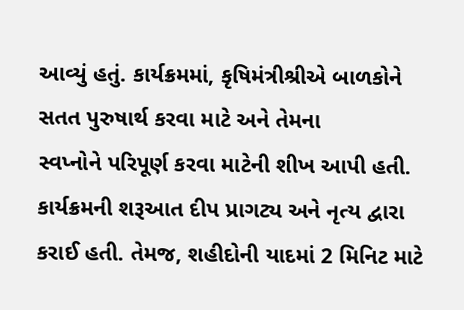આવ્યું હતું. કાર્યક્રમમાં, કૃષિમંત્રીશ્રીએ બાળકોને સતત પુરુષાર્થ કરવા માટે અને તેમના
સ્વપ્નોને પરિપૂર્ણ કરવા માટેની શીખ આપી હતી.
કાર્યક્રમની શરૂઆત દીપ પ્રાગટ્ય અને નૃત્ય દ્વારા કરાઈ હતી. તેમજ, શહીદોની યાદમાં 2 મિનિટ માટે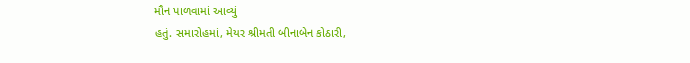મૌન પાળવામાં આવ્યું
હતું. સમારોહમાં, મેયર શ્રીમતી બીનાબેન કોઠારી,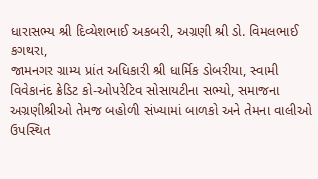ધારાસભ્ય શ્રી દિવ્યેશભાઈ અકબરી, અગ્રણી શ્રી ડો. વિમલભાઈ કગથરા,
જામનગર ગ્રામ્ય પ્રાંત અધિકારી શ્રી ધાર્મિક ડોબરીયા, સ્વામી વિવેકાનંદ ક્રેડિટ કો-ઓપરેટિવ સોસાયટીના સભ્યો, સમાજના
અગ્રણીશ્રીઓ તેમજ બહોળી સંખ્યામાં બાળકો અને તેમના વાલીઓ ઉપસ્થિત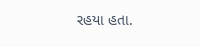રહયા હતા.